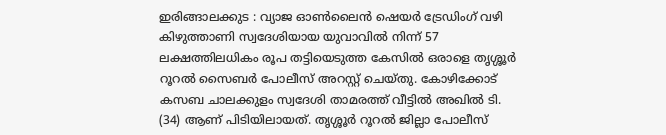ഇരിങ്ങാലക്കുട : വ്യാജ ഓൺലൈൻ ഷെയർ ട്രേഡിംഗ് വഴി കിഴുത്താണി സ്വദേശിയായ യുവാവിൽ നിന്ന് 57 ലക്ഷത്തിലധികം രൂപ തട്ടിയെടുത്ത കേസിൽ ഒരാളെ തൃശ്ശൂർ റൂറൽ സൈബർ പോലീസ് അറസ്റ്റ് ചെയ്തു. കോഴിക്കോട് കസബ ചാലക്കുളം സ്വദേശി താമരത്ത് വീട്ടിൽ അഖിൽ ടി. (34) ആണ് പിടിയിലായത്. തൃശ്ശൂർ റൂറൽ ജില്ലാ പോലീസ്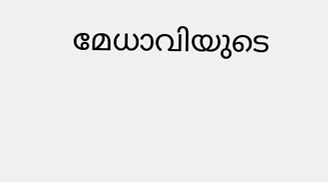മേധാവിയുടെ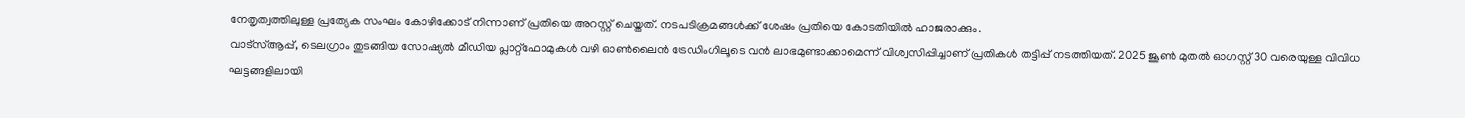നേതൃത്വത്തിലുള്ള പ്രത്യേക സംഘം കോഴിക്കോട് നിന്നാണ് പ്രതിയെ അറസ്റ്റ് ചെയ്തത്. നടപടിക്രമങ്ങൾക്ക് ശേഷം പ്രതിയെ കോടതിയിൽ ഹാജരാക്കും.
വാട്സ്ആപ്പ്, ടെലഗ്രാം തുടങ്ങിയ സോഷ്യൽ മീഡിയ പ്ലാറ്റ്ഫോമുകൾ വഴി ഓൺലൈൻ ട്രേഡിംഗിലൂടെ വൻ ലാഭമുണ്ടാക്കാമെന്ന് വിശ്വസിപ്പിച്ചാണ് പ്രതികൾ തട്ടിപ്പ് നടത്തിയത്. 2025 ജൂൺ മുതൽ ഓഗസ്റ്റ് 30 വരെയുള്ള വിവിധ ഘട്ടങ്ങളിലായി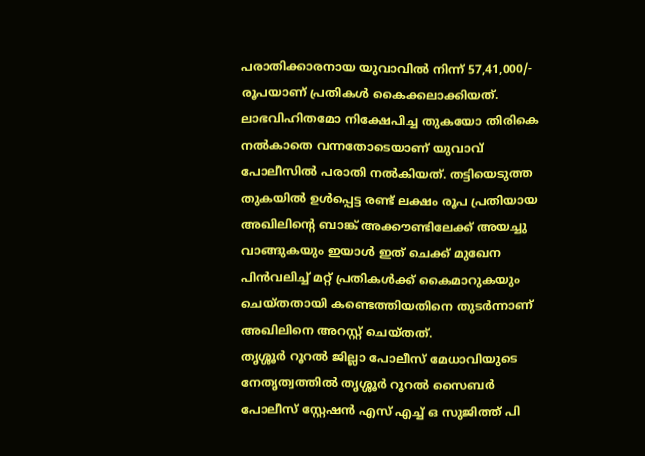പരാതിക്കാരനായ യുവാവിൽ നിന്ന് 57,41,000/- രൂപയാണ് പ്രതികൾ കൈക്കലാക്കിയത്. ലാഭവിഹിതമോ നിക്ഷേപിച്ച തുകയോ തിരികെ നൽകാതെ വന്നതോടെയാണ് യുവാവ് പോലീസിൽ പരാതി നൽകിയത്. തട്ടിയെടുത്ത തുകയിൽ ഉൾപ്പെട്ട രണ്ട് ലക്ഷം രൂപ പ്രതിയായ അഖിലിന്റെ ബാങ്ക് അക്കൗണ്ടിലേക്ക് അയച്ചു വാങ്ങുകയും ഇയാൾ ഇത് ചെക്ക് മുഖേന പിൻവലിച്ച് മറ്റ് പ്രതികൾക്ക് കൈമാറുകയും ചെയ്തതായി കണ്ടെത്തിയതിനെ തുടർന്നാണ് അഖിലിനെ അറസ്റ്റ് ചെയ്തത്.
തൃശ്ശൂർ റൂറൽ ജില്ലാ പോലീസ് മേധാവിയുടെ നേതൃത്വത്തിൽ തൃശ്ശൂർ റൂറൽ സൈബർ പോലീസ് സ്റ്റേഷൻ എസ് എച്ച് ഒ സുജിത്ത് പി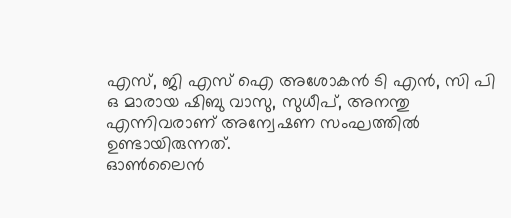എസ്, ജി എസ് ഐ അശോകൻ ടി എൻ, സി പി ഒ മാരായ ഷിബു വാസു, സുധീപ്, അനന്തു എന്നിവരാണ് അന്വേഷണ സംഘത്തിൽ ഉണ്ടായിരുന്നത്.
ഓൺലൈൻ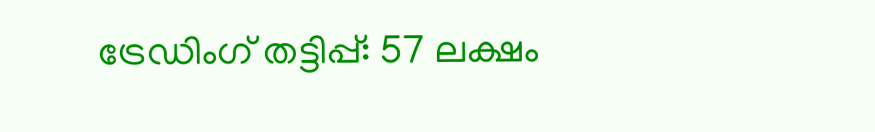ട്രേഡിംഗ് തട്ടിപ്പ്: 57 ലക്ഷം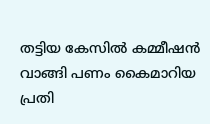തട്ടിയ കേസിൽ കമ്മീഷൻ വാങ്ങി പണം കൈമാറിയ പ്രതി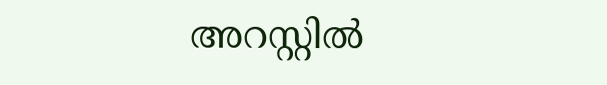അറസ്റ്റിൽ